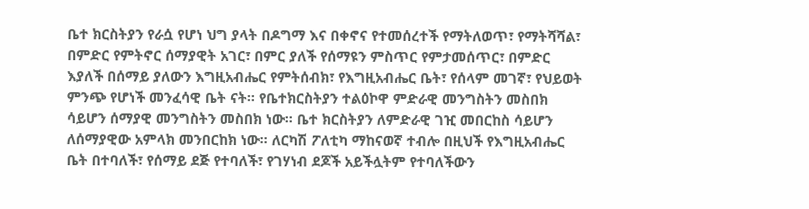ቤተ ክርስትያን የራሷ የሆነ ህግ ያላት በዶግማ እና በቀኖና የተመሰረተች የማትለወጥ፣ የማትሻሻል፣ በምድር የምትኖር ሰማያዊት አገር፣ በምር ያለች የሰማዩን ምስጥር የምታመሰጥር፣ በምድር እያለች በሰማይ ያለውን እግዚአብሔር የምትሰብክ፣ የእግዚአብሔር ቤት፣ የሰላም መገኛ፣ የህይወት ምንጭ የሆነች መንፈሳዊ ቤት ናት። የቤተክርስትያን ተልዕኮዋ ምድራዊ መንግስትን መስበክ ሳይሆን ሰማያዊ መንግስትን መስበክ ነው። ቤተ ክርስትያን ለምድራዊ ገዢ መበርከስ ሳይሆን ለሰማያዊው አምላክ መንበርከክ ነው። ለርካሽ ፖለቲካ ማከናወኛ ተብሎ በዚህች የእግዚአብሔር ቤት በተባለች፣ የሰማይ ደጅ የተባለች፣ የገሃነብ ደጆች አይችሏትም የተባለችውን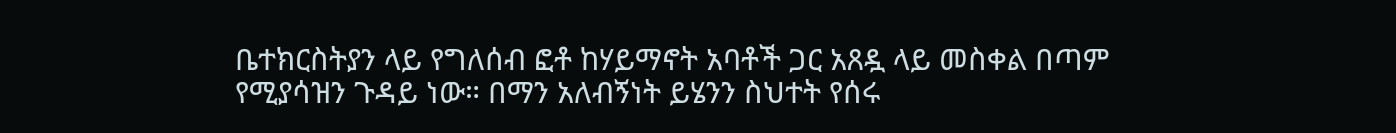ቤተክርስትያን ላይ የግለሰብ ፎቶ ከሃይማኖት አባቶች ጋር አጸዷ ላይ መስቀል በጣም የሚያሳዝን ጉዳይ ነው። በማን አለብኝነት ይሄንን ስህተት የሰሩ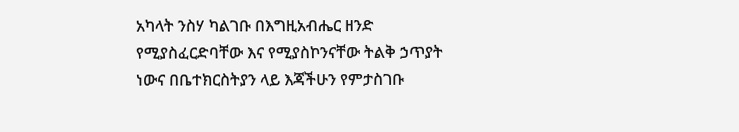አካላት ንስሃ ካልገቡ በእግዚአብሔር ዘንድ የሚያስፈርድባቸው እና የሚያስኮንናቸው ትልቅ ኃጥያት ነውና በቤተክርስትያን ላይ እጃችሁን የምታስገቡ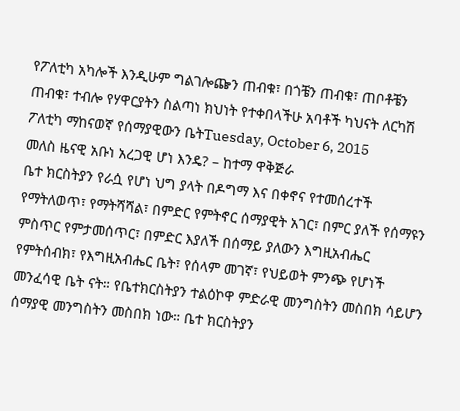የፖለቲካ አካሎች እንዲሁም ግልገሎጬን ጠብቁ፣ በጎቼን ጠብቁ፣ ጠቦቶቼን ጠብቁ፣ ተብሎ የሃዋርያትን ስልጣነ ክህነት የተቀበላችሁ አባቶች ካህናት ለርካሽ ፖለቲካ ማከናወኛ የሰማያዊውን ቤትTuesday, October 6, 2015
መለስ ዜናዊ አቡነ አረጋዊ ሆነ እንዴ? – ከተማ ዋቅጅራ
ቤተ ክርስትያን የራሷ የሆነ ህግ ያላት በዶግማ እና በቀኖና የተመሰረተች የማትለወጥ፣ የማትሻሻል፣ በምድር የምትኖር ሰማያዊት አገር፣ በምር ያለች የሰማዩን ምስጥር የምታመሰጥር፣ በምድር እያለች በሰማይ ያለውን እግዚአብሔር የምትሰብክ፣ የእግዚአብሔር ቤት፣ የሰላም መገኛ፣ የህይወት ምንጭ የሆነች መንፈሳዊ ቤት ናት። የቤተክርስትያን ተልዕኮዋ ምድራዊ መንግስትን መስበክ ሳይሆን ሰማያዊ መንግስትን መስበክ ነው። ቤተ ክርስትያን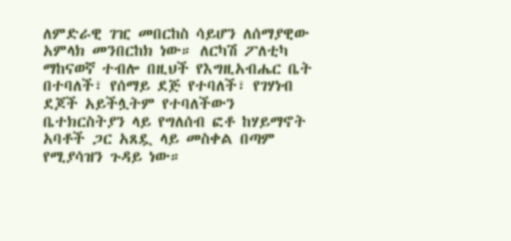ለምድራዊ ገዢ መበርከስ ሳይሆን ለሰማያዊው አምላክ መንበርከክ ነው። ለርካሽ ፖለቲካ ማከናወኛ ተብሎ በዚህች የእግዚአብሔር ቤት በተባለች፣ የሰማይ ደጅ የተባለች፣ የገሃነብ ደጆች አይችሏትም የተባለችውን ቤተክርስትያን ላይ የግለሰብ ፎቶ ከሃይማኖት አባቶች ጋር አጸዷ ላይ መስቀል በጣም የሚያሳዝን ጉዳይ ነው።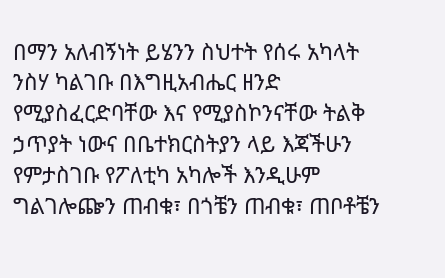በማን አለብኝነት ይሄንን ስህተት የሰሩ አካላት ንስሃ ካልገቡ በእግዚአብሔር ዘንድ የሚያስፈርድባቸው እና የሚያስኮንናቸው ትልቅ ኃጥያት ነውና በቤተክርስትያን ላይ እጃችሁን የምታስገቡ የፖለቲካ አካሎች እንዲሁም ግልገሎጬን ጠብቁ፣ በጎቼን ጠብቁ፣ ጠቦቶቼን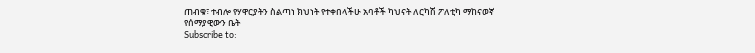ጠብቁ፣ ተብሎ የሃዋርያትን ስልጣነ ክህነት የተቀበላችሁ አባቶች ካህናት ለርካሽ ፖለቲካ ማከናወኛ የሰማያዊውን ቤት
Subscribe to: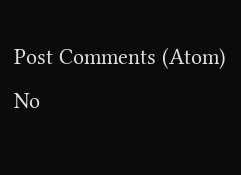Post Comments (Atom)
No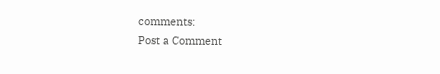comments:
Post a Comment